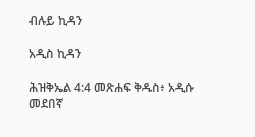ብሉይ ኪዳን

አዲስ ኪዳን

ሕዝቅኤል 4:4 መጽሐፍ ቅዱስ፥ አዲሱ መደበኛ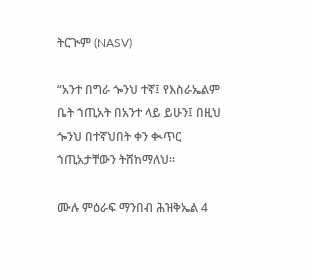ትርጒም (NASV)

“አንተ በግራ ጐንህ ተኛ፤ የእስራኤልም ቤት ኀጢአት በአንተ ላይ ይሁን፤ በዚህ ጐንህ በተኛህበት ቀን ቊጥር ኀጢአታቸውን ትሸከማለህ።

ሙሉ ምዕራፍ ማንበብ ሕዝቅኤል 4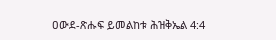ዐውደ-ጽሑፍ ይመልከቱ ሕዝቅኤል 4:4